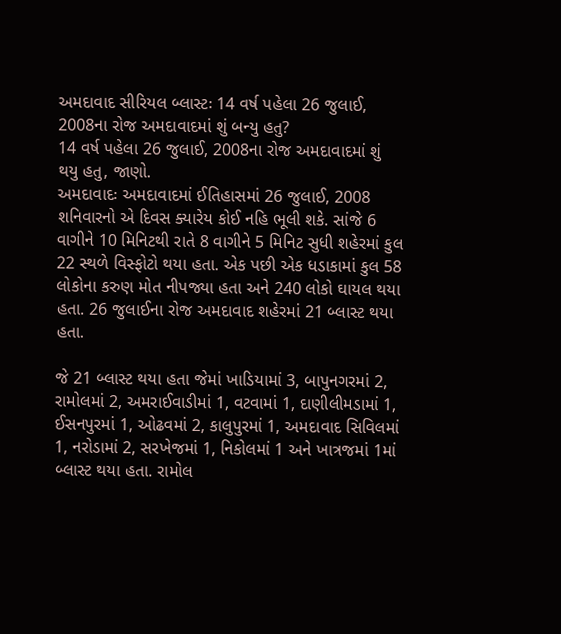અમદાવાદ સીરિયલ બ્લાસ્ટઃ 14 વર્ષ પહેલા 26 જુલાઈ, 2008ના રોજ અમદાવાદમાં શું બન્યુ હતુ?
14 વર્ષ પહેલા 26 જુલાઈ, 2008ના રોજ અમદાવાદમાં શું થયુ હતુ, જાણો.
અમદાવાદઃ અમદાવાદમાં ઈતિહાસમાં 26 જુલાઈ, 2008 શનિવારનો એ દિવસ ક્યારેય કોઈ નહિ ભૂલી શકે. સાંજે 6 વાગીને 10 મિનિટથી રાતે 8 વાગીને 5 મિનિટ સુધી શહેરમાં કુલ 22 સ્થળે વિસ્ફોટો થયા હતા. એક પછી એક ધડાકામાં કુલ 58 લોકોના કરુણ મોત નીપજ્યા હતા અને 240 લોકો ઘાયલ થયા હતા. 26 જુલાઈના રોજ અમદાવાદ શહેરમાં 21 બ્લાસ્ટ થયા હતા.

જે 21 બ્લાસ્ટ થયા હતા જેમાં ખાડિયામાં 3, બાપુનગરમાં 2, રામોલમાં 2, અમરાઈવાડીમાં 1, વટવામાં 1, દાણીલીમડામાં 1, ઈસનપુરમાં 1, ઓઢવમાં 2, કાલુપુરમાં 1, અમદાવાદ સિવિલમાં 1, નરોડામાં 2, સરખેજમાં 1, નિકોલમાં 1 અને ખાત્રજમાં 1માં બ્લાસ્ટ થયા હતા. રામોલ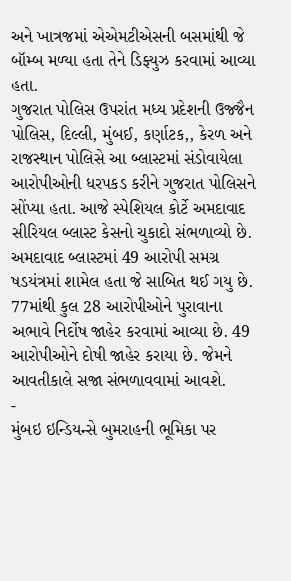અને ખાત્રજમાં એએમટીએસની બસમાંથી જે બૉમ્બ મળ્યા હતા તેને ડિફ્યુઝ કરવામાં આવ્યા હતા.
ગુજરાત પોલિસ ઉપરાંત મધ્ય પ્રદેશની ઉજ્જૈન પોલિસ, દિલ્લી, મુંબઈ, કર્ણાટક,, કેરળ અને રાજસ્થાન પોલિસે આ બ્લાસ્ટમાં સંડોવાયેલા આરોપીઓની ધરપકડ કરીને ગુજરાત પોલિસને સોંપ્યા હતા. આજે સ્પેશિયલ કોર્ટે અમદાવાદ સીરિયલ બ્લાસ્ટ કેસનો ચુકાદો સંભળાવ્યો છે. અમદાવાદ બ્લાસ્ટમાં 49 આરોપી સમગ્ર ષડયંત્રમાં શામેલ હતા જે સાબિત થઈ ગયુ છે. 77માંથી કુલ 28 આરોપીઓને પુરાવાના અભાવે નિર્દોષ જાહેર કરવામાં આવ્યા છે. 49 આરોપીઓને દોષી જાહેર કરાયા છે. જેમને આવતીકાલે સજા સંભળાવવામાં આવશે.
-
મુંબઇ ઇન્ડિયન્સે બુમરાહની ભૂમિકા પર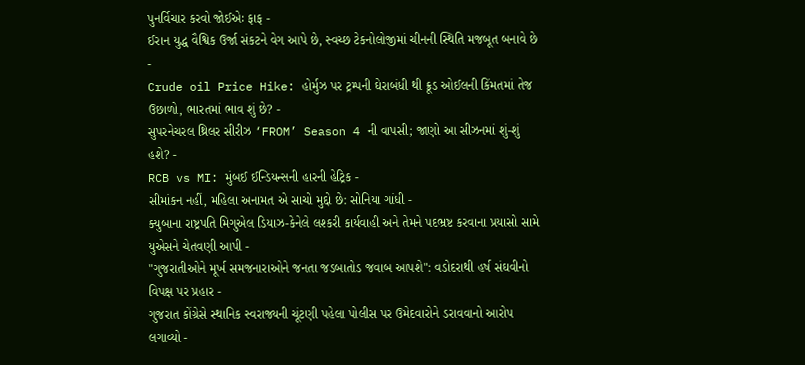પુનર્વિચાર કરવો જોઈએઃ ફાફ -
ઈરાન યુદ્ધ વૈશ્વિક ઉર્જા સંકટને વેગ આપે છે, સ્વચ્છ ટેકનોલોજીમાં ચીનની સ્થિતિ મજબૂત બનાવે છે -
Crude oil Price Hike: હોર્મુઝ પર ટ્રમ્પની ઘેરાબંધી થી ક્રૂડ ઓઈલની કિંમતમાં તેજ ઉછાળો, ભારતમાં ભાવ શું છે? -
સુપરનેચરલ થ્રિલર સીરીઝ ‘FROM’ Season 4 ની વાપસી; જાણો આ સીઝનમાં શું-શું હશે? -
RCB vs MI: મુંબઈ ઈન્ડિયન્સની હારની હેટ્રિક -
સીમાંકન નહીં, મહિલા અનામત એ સાચો મુદ્દો છે: સોનિયા ગાંધી -
ક્યુબાના રાષ્ટ્રપતિ મિગુએલ ડિયાઝ-કેનેલે લશ્કરી કાર્યવાહી અને તેમને પદભ્રષ્ટ કરવાના પ્રયાસો સામે યુએસને ચેતવણી આપી -
"ગુજરાતીઓને મૂર્ખ સમજનારાઓને જનતા જડબાતોડ જવાબ આપશે": વડોદરાથી હર્ષ સંઘવીનો વિપક્ષ પર પ્રહાર -
ગુજરાત કોંગ્રેસે સ્થાનિક સ્વરાજ્યની ચૂંટણી પહેલા પોલીસ પર ઉમેદવારોને ડરાવવાનો આરોપ લગાવ્યો -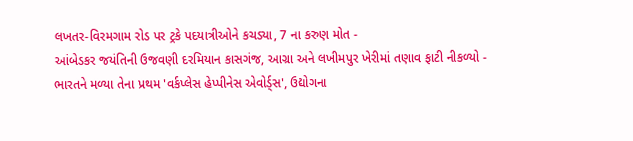લખતર-વિરમગામ રોડ પર ટ્રકે પદયાત્રીઓને કચડ્યા, 7 ના કરુણ મોત -
આંબેડકર જયંતિની ઉજવણી દરમિયાન કાસગંજ, આગ્રા અને લખીમપુર ખેરીમાં તણાવ ફાટી નીકળ્યો -
ભારતને મળ્યા તેના પ્રથમ 'વર્કપ્લેસ હેપ્પીનેસ એવોર્ડ્સ', ઉદ્યોગના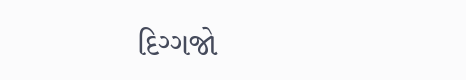દિગ્ગજો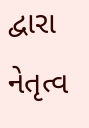દ્વારા નેતૃત્વ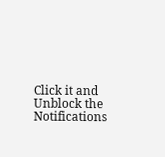Click it and Unblock the Notifications